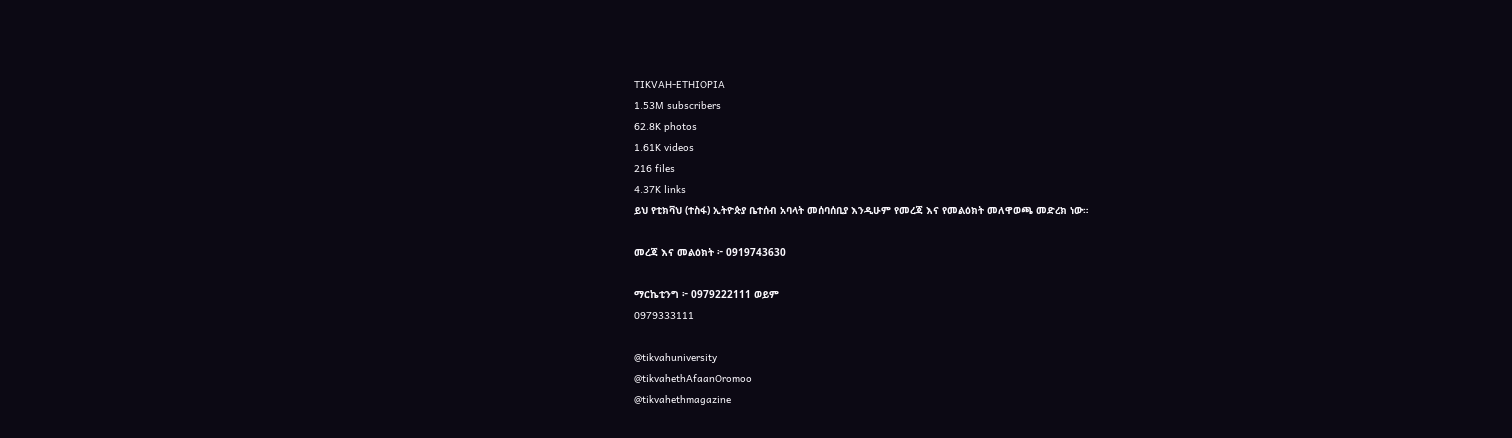TIKVAH-ETHIOPIA
1.53M subscribers
62.8K photos
1.61K videos
216 files
4.37K links
ይህ የቲክቫህ (ተስፋ) ኢትዮጵያ ቤተሰብ አባላት መሰባሰቢያ እንዲሁም የመረጃ እና የመልዕክት መለዋወጫ መድረክ ነው።

መረጃ እና መልዕክት ፦ 0919743630

ማርኬቲንግ ፦ 0979222111 ወይም
0979333111

@tikvahuniversity
@tikvahethAfaanOromoo
@tikvahethmagazine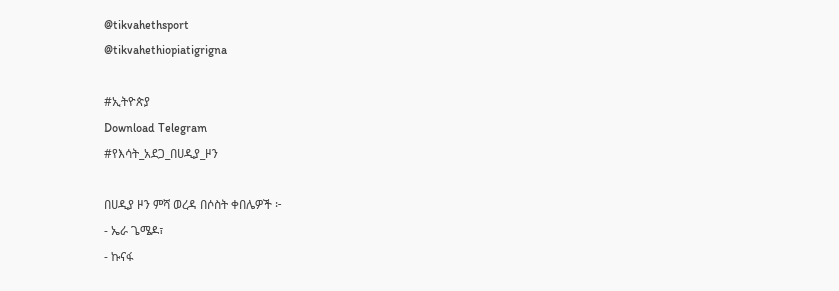@tikvahethsport
@tikvahethiopiatigrigna

#ኢትዮጵያ
Download Telegram
#የእሳት_አደጋ_በሀዲያ_ዞን

በሀዲያ ዞን ምሻ ወረዳ በሶስት ቀበሌዎች ፦
- ኤራ ጌሜዶ፣
- ኩናፋ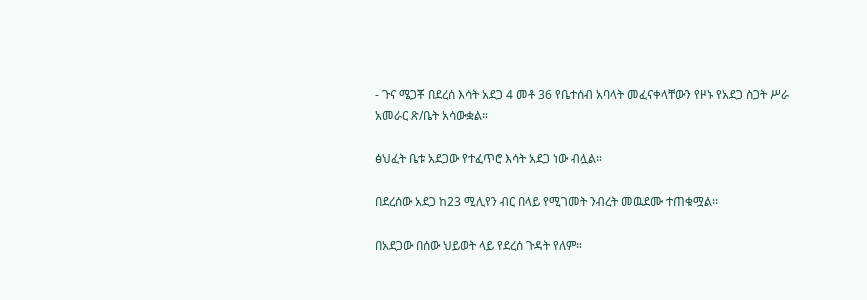- ጉና ሜጋቾ በደረሰ እሳት አደጋ 4 መቶ 36 የቤተሰብ አባላት መፈናቀላቸውን የዞኑ የአደጋ ስጋት ሥራ አመራር ጽ/ቤት አሳውቋል።

ፅህፈት ቤቱ አደጋው የተፈጥሮ እሳት አደጋ ነው ብሏል።

በደረሰው አደጋ ከ23 ሚሊየን ብር በላይ የሚገመት ንብረት መዉደሙ ተጠቁሟል፡፡

በአደጋው በሰው ህይወት ላይ የደረሰ ጉዳት የለም።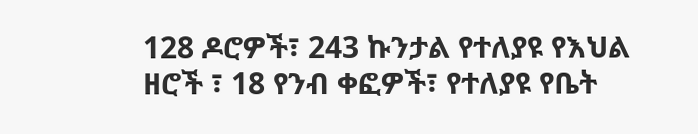128 ዶሮዎች፣ 243 ኩንታል የተለያዩ የእህል ዘሮች ፣ 18 የንብ ቀፎዎች፣ የተለያዩ የቤት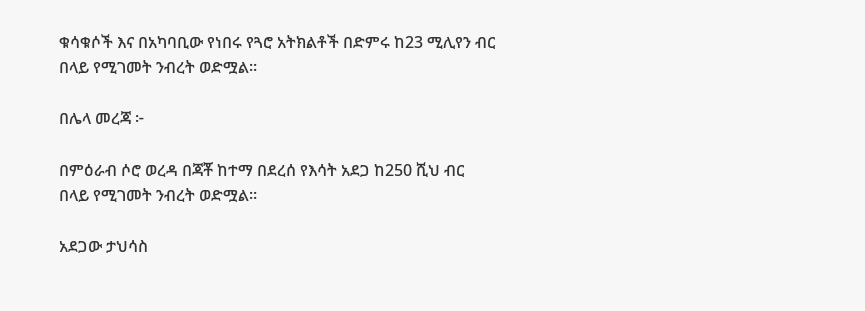ቁሳቁሶች እና በአካባቢው የነበሩ የጓሮ አትክልቶች በድምሩ ከ23 ሚሊየን ብር በላይ የሚገመት ንብረት ወድሟል።

በሌላ መረጃ ፦

በምዕራብ ሶሮ ወረዳ በጃቾ ከተማ በደረሰ የእሳት አደጋ ከ250 ሺህ ብር በላይ የሚገመት ንብረት ወድሟል።

አደጋው ታህሳስ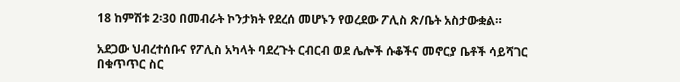18 ከምሽቱ 2፡30 በመብራት ኮንታክት የደረሰ መሆኑን የወረደው ፖሊስ ጽ/ቤት አስታውቋል።

አደጋው ህብረተሰቡና የፖሊስ አካላት ባደረጉት ርብርብ ወደ ሌሎች ሱቆችና መኖርያ ቤቶች ሳይሻገር በቁጥጥር ስር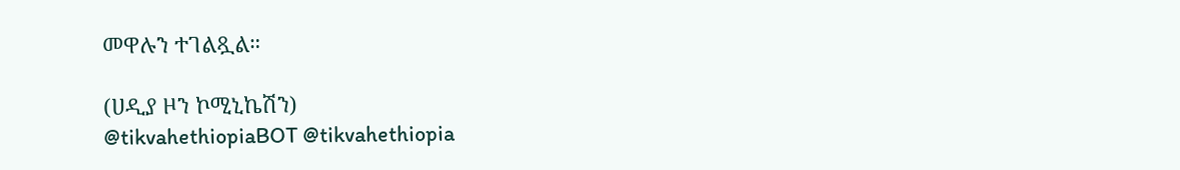መዋሉን ተገልጿል።

(ሀዲያ ዞን ኮሚኒኬሽን)
@tikvahethiopiaBOT @tikvahethiopia